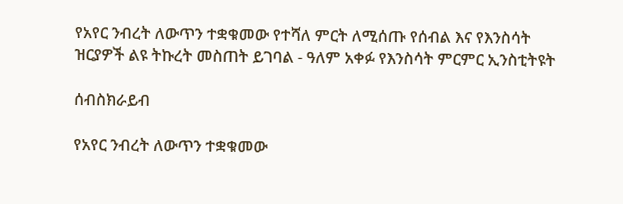የአየር ንብረት ለውጥን ተቋቁመው የተሻለ ምርት ለሚሰጡ የሰብል እና የእንስሳት ዝርያዎች ልዩ ትኩረት መስጠት ይገባል - ዓለም አቀፉ የእንስሳት ምርምር ኢንስቲትዩት

ሰብስክራይብ

የአየር ንብረት ለውጥን ተቋቁመው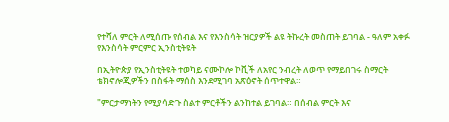የተሻለ ምርት ለሚሰጡ የሰብል እና የእንስሳት ዝርያዎች ልዩ ትኩረት መስጠት ይገባል - ዓለም አቀፉ የእንስሳት ምርምር ኢንስቲትዩት

በኢትዮጵያ የኢንስቲትዩት ተወካይ ናሙኮሎ ኮቪች ለአየር ንብረት ለወጥ የማይበገሩ ስማርት ቴክኖሎጂዎችን በስፋት ማሰስ እንደሚገባ አጽዕኖት ሰጥተዋል።

"ምርታማነትን የሚያሳድጉ ስልተ ምርቶችን ልንከተል ይገባል። በሰብል ምርት እና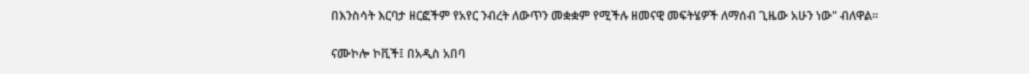በእንስሳት እርባታ ዘርፎችም የአየር ንብረት ለውጥን መቋቋም የሚችሉ ዘመናዊ መፍትሄዎች ለማሰብ ጊዜው አሁን ነው" ብለዋል።

ናሙኮሎ ኮቪች፤ በአዲስ አበባ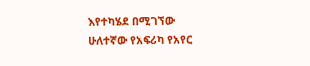እየተካሄደ በሚገኘው ሁለተኛው የአፍሪካ የአየር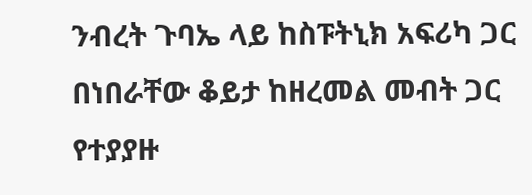ንብረት ጉባኤ ላይ ከስፑትኒክ አፍሪካ ጋር በነበራቸው ቆይታ ከዘረመል መብት ጋር የተያያዙ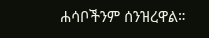ሐሳቦችንም ሰንዝረዋል።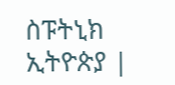ስፑትኒክ ኢትዮጵያ |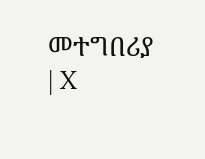መተግበሪያ | X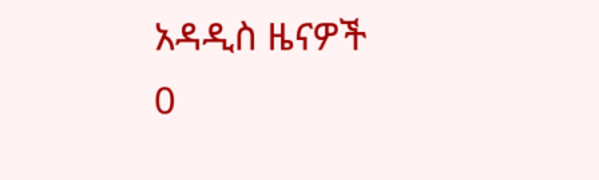አዳዲስ ዜናዎች
0